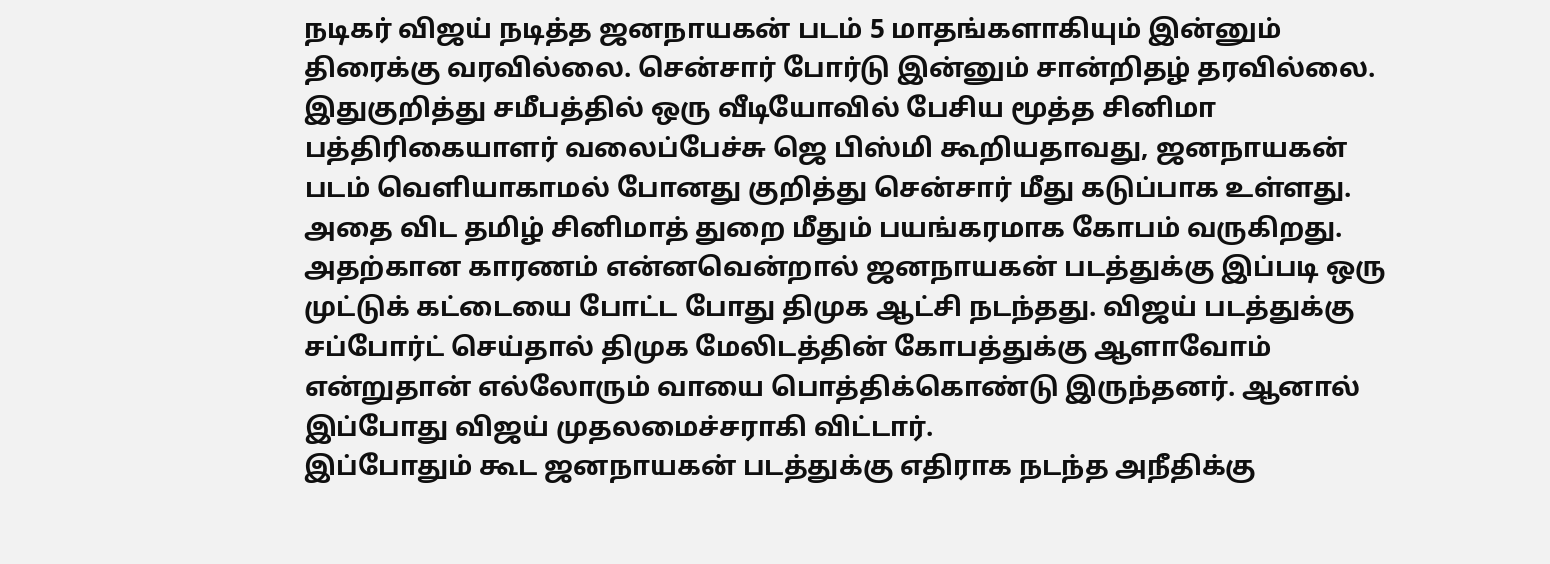நடிகர் விஜய் நடித்த ஜனநாயகன் படம் 5 மாதங்களாகியும் இன்னும் திரைக்கு வரவில்லை. சென்சார் போர்டு இன்னும் சான்றிதழ் தரவில்லை. இதுகுறித்து சமீபத்தில் ஒரு வீடியோவில் பேசிய மூத்த சினிமா பத்திரிகையாளர் வலைப்பேச்சு ஜெ பிஸ்மி கூறியதாவது, ஜனநாயகன் படம் வெளியாகாமல் போனது குறித்து சென்சார் மீது கடுப்பாக உள்ளது. அதை விட தமிழ் சினிமாத் துறை மீதும் பயங்கரமாக கோபம் வருகிறது.
அதற்கான காரணம் என்னவென்றால் ஜனநாயகன் படத்துக்கு இப்படி ஒரு முட்டுக் கட்டையை போட்ட போது திமுக ஆட்சி நடந்தது. விஜய் படத்துக்கு சப்போர்ட் செய்தால் திமுக மேலிடத்தின் கோபத்துக்கு ஆளாவோம் என்றுதான் எல்லோரும் வாயை பொத்திக்கொண்டு இருந்தனர். ஆனால் இப்போது விஜய் முதலமைச்சராகி விட்டார்.
இப்போதும் கூட ஜனநாயகன் படத்துக்கு எதிராக நடந்த அநீதிக்கு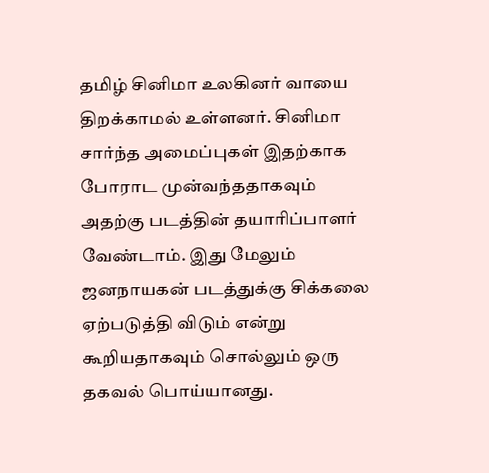தமிழ் சினிமா உலகினர் வாயை திறக்காமல் உள்ளனர். சினிமா சார்ந்த அமைப்புகள் இதற்காக போராட முன்வந்ததாகவும் அதற்கு படத்தின் தயாரிப்பாளர் வேண்டாம். இது மேலும் ஜனநாயகன் படத்துக்கு சிக்கலை ஏற்படுத்தி விடும் என்று கூறியதாகவும் சொல்லும் ஒரு தகவல் பொய்யானது.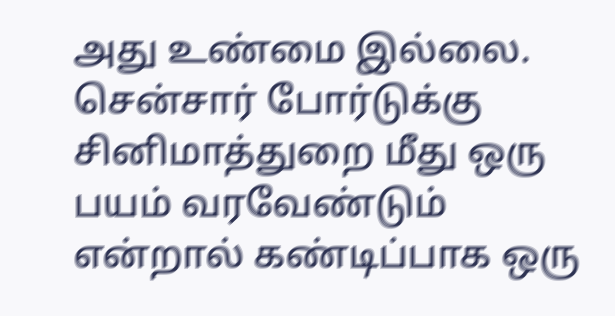அது உண்மை இல்லை.
சென்சார் போர்டுக்கு சினிமாத்துறை மீது ஒரு பயம் வரவேண்டும் என்றால் கண்டிப்பாக ஒரு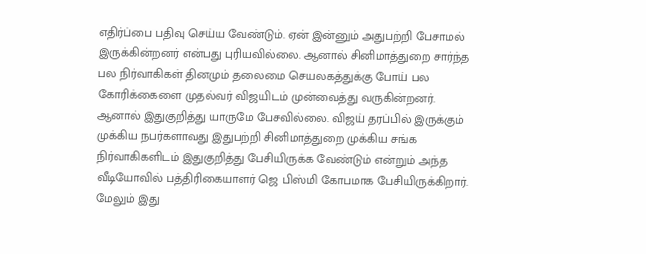எதிர்ப்பை பதிவு செய்ய வேண்டும். ஏன் இன்னும் அதுபற்றி பேசாமல் இருக்கின்றனர் என்பது புரியவில்லை. ஆனால் சினிமாத்துறை சார்ந்த பல நிர்வாகிகள் தினமும் தலைமை செயலகத்துக்கு போய் பல கோரிக்கைளை முதல்வர் விஜயிடம் முன்வைத்து வருகின்றனர்.
ஆனால் இதுகுறித்து யாருமே பேசவில்லை. விஜய் தரப்பில் இருக்கும் முக்கிய நபர்களாவது இதுபற்றி சினிமாத்துறை முக்கிய சங்க நிர்வாகிகளிடம் இதுகுறித்து பேசியிருக்க வேண்டும் என்றும் அந்த வீடியோவில் பத்திரிகையாளர் ஜெ பிஸ்மி கோபமாக பேசியிருக்கிறார்.
மேலும் இது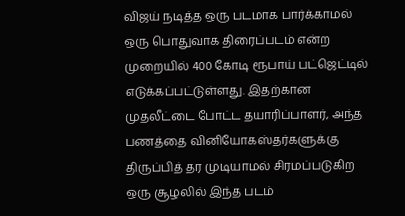விஜய் நடித்த ஒரு படமாக பார்க்காமல் ஒரு பொதுவாக திரைப்படம் என்ற முறையில் 400 கோடி ரூபாய் பட்ஜெட்டில் எடுக்கப்பட்டுள்ளது. இதற்கான முதலீட்டை போட்ட தயாரிப்பாளர், அந்த பணத்தை வினியோகஸ்தர்களுக்கு திருப்பித் தர முடியாமல் சிரமப்படுகிற ஒரு சூழலில் இந்த படம்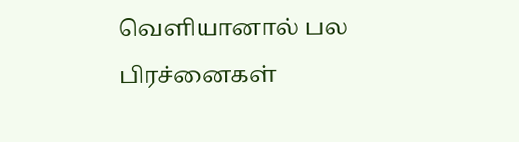வெளியானால் பல பிரச்னைகள்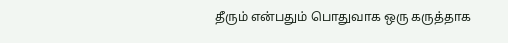தீரும் என்பதும் பொதுவாக ஒரு கருத்தாக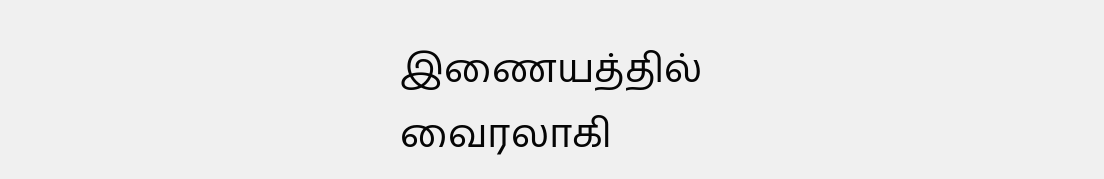இணையத்தில் வைரலாகி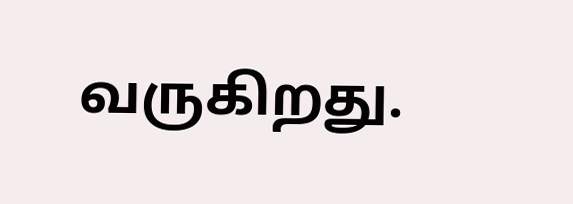வருகிறது.